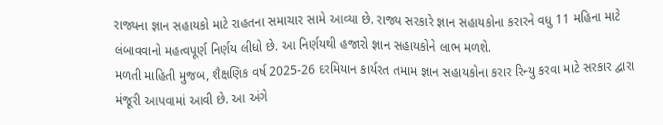રાજ્યના જ્ઞાન સહાયકો માટે રાહતના સમાચાર સામે આવ્યા છે. રાજ્ય સરકારે જ્ઞાન સહાયકોના કરારને વધુ 11 મહિના માટે લંબાવવાનો મહત્વપૂર્ણ નિર્ણય લીધો છે. આ નિર્ણયથી હજારો જ્ઞાન સહાયકોને લાભ મળશે.
મળતી માહિતી મુજબ, શૈક્ષણિક વર્ષ 2025-26 દરમિયાન કાર્યરત તમામ જ્ઞાન સહાયકોના કરાર રિન્યુ કરવા માટે સરકાર દ્વારા મંજૂરી આપવામાં આવી છે. આ અંગે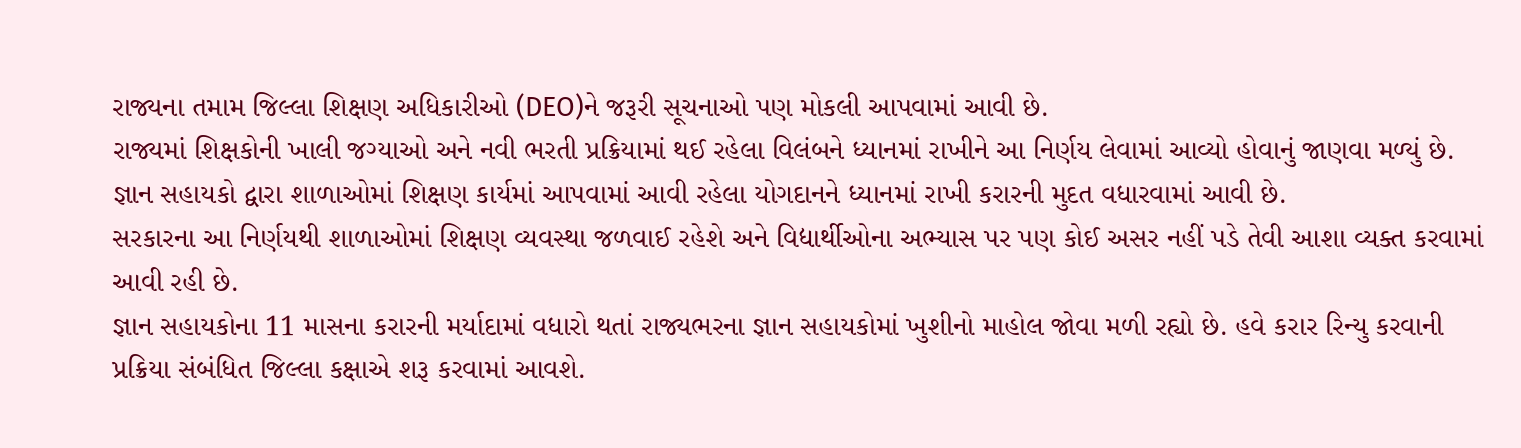રાજ્યના તમામ જિલ્લા શિક્ષણ અધિકારીઓ (DEO)ને જરૂરી સૂચનાઓ પણ મોકલી આપવામાં આવી છે.
રાજ્યમાં શિક્ષકોની ખાલી જગ્યાઓ અને નવી ભરતી પ્રક્રિયામાં થઈ રહેલા વિલંબને ધ્યાનમાં રાખીને આ નિર્ણય લેવામાં આવ્યો હોવાનું જાણવા મળ્યું છે. જ્ઞાન સહાયકો દ્વારા શાળાઓમાં શિક્ષણ કાર્યમાં આપવામાં આવી રહેલા યોગદાનને ધ્યાનમાં રાખી કરારની મુદત વધારવામાં આવી છે.
સરકારના આ નિર્ણયથી શાળાઓમાં શિક્ષણ વ્યવસ્થા જળવાઈ રહેશે અને વિદ્યાર્થીઓના અભ્યાસ પર પણ કોઈ અસર નહીં પડે તેવી આશા વ્યક્ત કરવામાં આવી રહી છે.
જ્ઞાન સહાયકોના 11 માસના કરારની મર્યાદામાં વધારો થતાં રાજ્યભરના જ્ઞાન સહાયકોમાં ખુશીનો માહોલ જોવા મળી રહ્યો છે. હવે કરાર રિન્યુ કરવાની પ્રક્રિયા સંબંધિત જિલ્લા કક્ષાએ શરૂ કરવામાં આવશે.